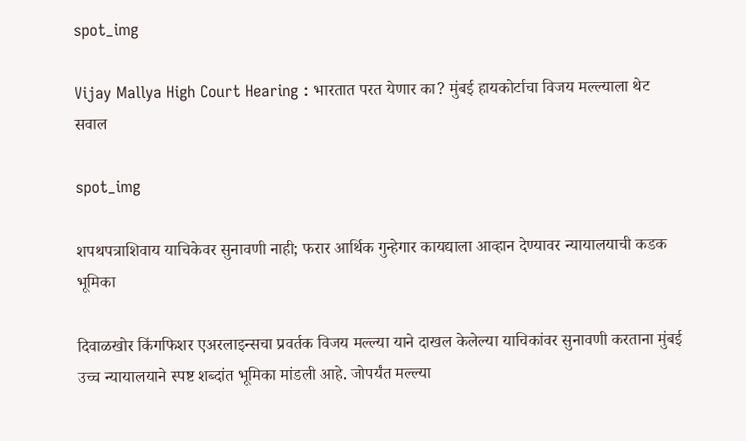spot_img

Vijay Mallya High Court Hearing : भारतात परत येणार का? मुंबई हायकोर्टाचा विजय मल्ल्याला थेट सवाल

spot_img

शपथपत्राशिवाय याचिकेवर सुनावणी नाही; फरार आर्थिक गुन्हेगार कायद्याला आव्हान देण्यावर न्यायालयाची कडक भूमिका

दिवाळखोर किंगफिशर एअरलाइन्सचा प्रवर्तक विजय मल्ल्या याने दाखल केलेल्या याचिकांवर सुनावणी करताना मुंबई उच्च न्यायालयाने स्पष्ट शब्दांत भूमिका मांडली आहे. जोपर्यंत मल्ल्या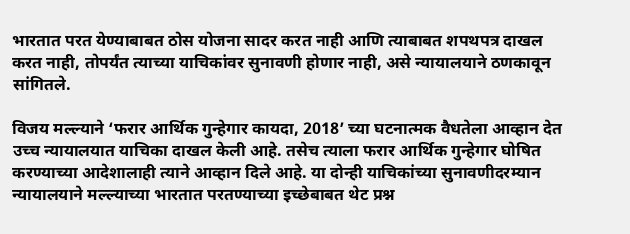भारतात परत येण्याबाबत ठोस योजना सादर करत नाही आणि त्याबाबत शपथपत्र दाखल करत नाही, तोपर्यंत त्याच्या याचिकांवर सुनावणी होणार नाही, असे न्यायालयाने ठणकावून सांगितले.

विजय मल्ल्याने ‘फरार आर्थिक गुन्हेगार कायदा, 2018’ च्या घटनात्मक वैधतेला आव्हान देत उच्च न्यायालयात याचिका दाखल केली आहे. तसेच त्याला फरार आर्थिक गुन्हेगार घोषित करण्याच्या आदेशालाही त्याने आव्हान दिले आहे. या दोन्ही याचिकांच्या सुनावणीदरम्यान न्यायालयाने मल्ल्याच्या भारतात परतण्याच्या इच्छेबाबत थेट प्रश्न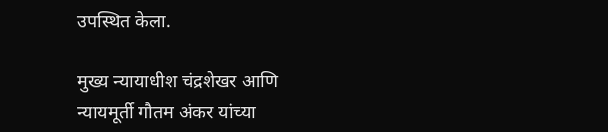उपस्थित केला.

मुख्य न्यायाधीश चंद्रशेखर आणि न्यायमूर्ती गौतम अंकर यांच्या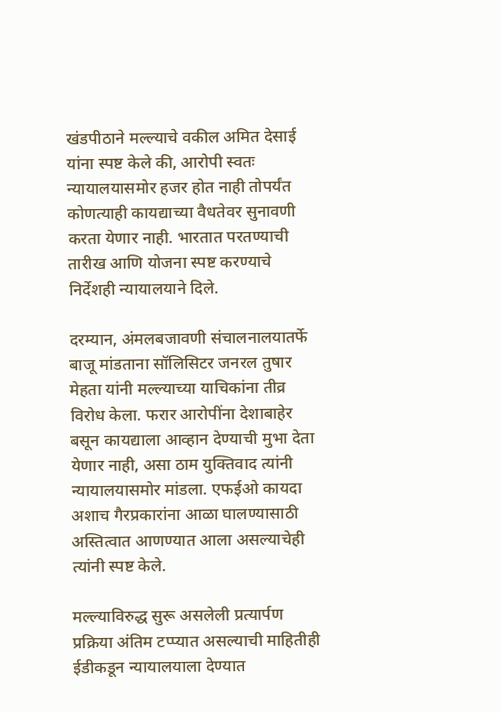खंडपीठाने मल्ल्याचे वकील अमित देसाई यांना स्पष्ट केले की, आरोपी स्वतः न्यायालयासमोर हजर होत नाही तोपर्यंत कोणत्याही कायद्याच्या वैधतेवर सुनावणी करता येणार नाही. भारतात परतण्याची तारीख आणि योजना स्पष्ट करण्याचे निर्देशही न्यायालयाने दिले.

दरम्यान, अंमलबजावणी संचालनालयातर्फे बाजू मांडताना सॉलिसिटर जनरल तुषार मेहता यांनी मल्ल्याच्या याचिकांना तीव्र विरोध केला. फरार आरोपींना देशाबाहेर बसून कायद्याला आव्हान देण्याची मुभा देता येणार नाही, असा ठाम युक्तिवाद त्यांनी न्यायालयासमोर मांडला. एफईओ कायदा अशाच गैरप्रकारांना आळा घालण्यासाठी अस्तित्वात आणण्यात आला असल्याचेही त्यांनी स्पष्ट केले.

मल्ल्याविरुद्ध सुरू असलेली प्रत्यार्पण प्रक्रिया अंतिम टप्प्यात असल्याची माहितीही ईडीकडून न्यायालयाला देण्यात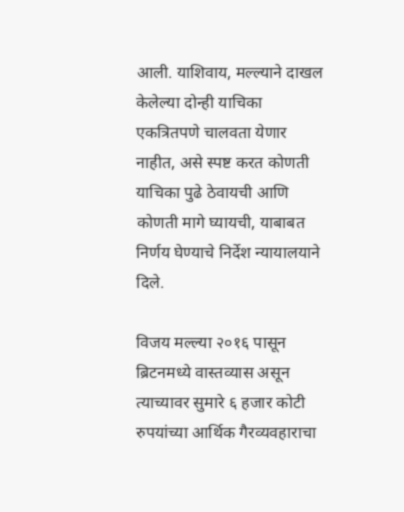आली. याशिवाय, मल्ल्याने दाखल केलेल्या दोन्ही याचिका एकत्रितपणे चालवता येणार नाहीत, असे स्पष्ट करत कोणती याचिका पुढे ठेवायची आणि कोणती मागे घ्यायची, याबाबत निर्णय घेण्याचे निर्देश न्यायालयाने दिले.

विजय मल्ल्या २०१६ पासून ब्रिटनमध्ये वास्तव्यास असून त्याच्यावर सुमारे ६ हजार कोटी रुपयांच्या आर्थिक गैरव्यवहाराचा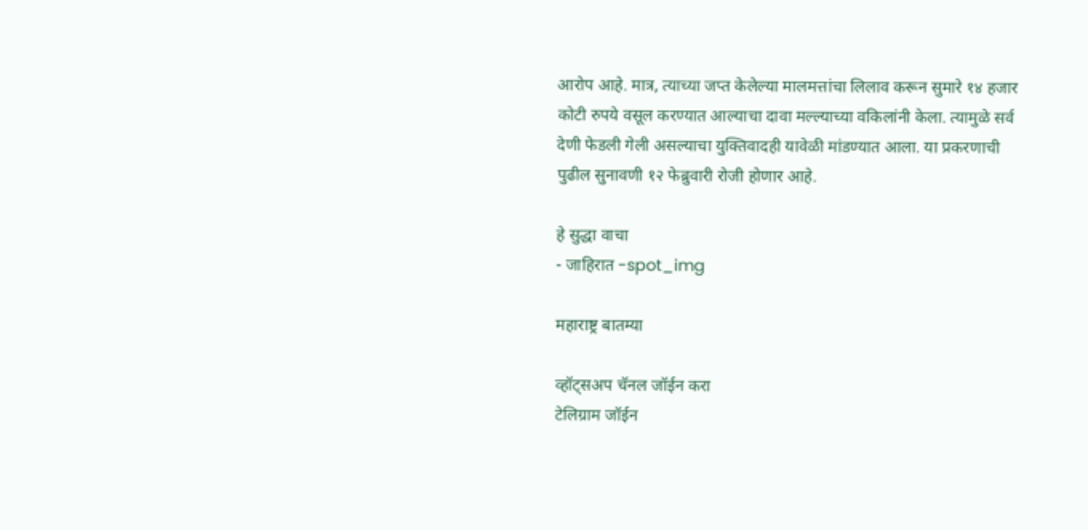आरोप आहे. मात्र, त्याच्या जप्त केलेल्या मालमत्तांचा लिलाव करून सुमारे १४ हजार कोटी रुपये वसूल करण्यात आल्याचा दावा मल्ल्याच्या वकिलांनी केला. त्यामुळे सर्व देणी फेडली गेली असल्याचा युक्तिवादही यावेळी मांडण्यात आला. या प्रकरणाची पुढील सुनावणी १२ फेब्रुवारी रोजी होणार आहे.

हे सुद्धा वाचा
- जाहिरात -spot_img

महाराष्ट्र बातम्या

व्हॉट्सअप चॅनल जॉईन करा
टेलिग्राम जॉईन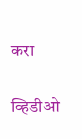करा

व्हिडीओ